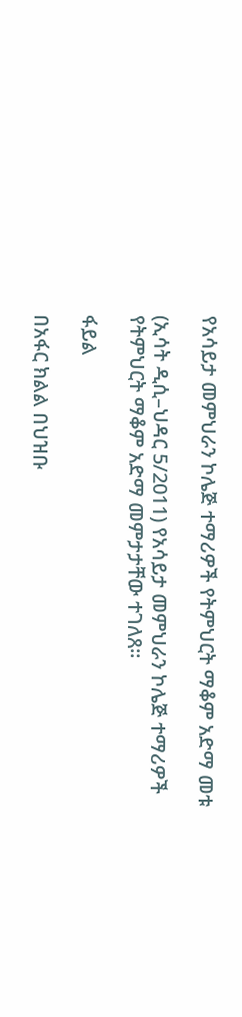የአሳይታ መምህራን ኮሌጅ ተማሪዎች የትምህርት ማቆም አድማ መቱ

(ኢሳት ዲሲ–ህዳር 5/2011) የአሳይታ መምህራን ኮሌጅ ተማሪዎች የትምህርት ማቆም አድማ መምታታቸው ተገለጸ።

ፋይል

በአፋር ክልል በህዝቡ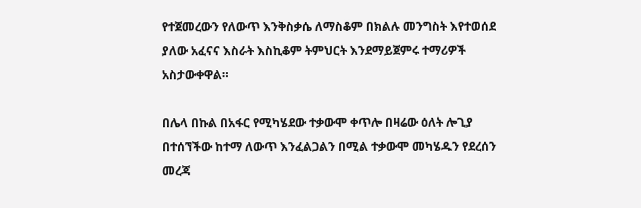የተጀመረውን የለውጥ እንቅስቃሴ ለማስቆም በክልሉ መንግስት እየተወሰደ ያለው አፈናና እስራት እስኪቆም ትምህርት እንደማይጀምሩ ተማሪዎች አስታውቀዋል።

በሌላ በኩል በአፋር የሚካሄደው ተቃውሞ ቀጥሎ በዛሬው ዕለት ሎጊያ በተሰኘችው ከተማ ለውጥ እንፈልጋልን በሚል ተቃውሞ መካሄዱን የደረሰን መረጃ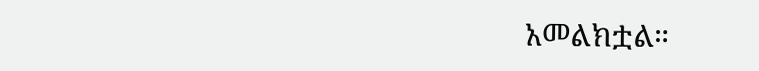አመልክቷል።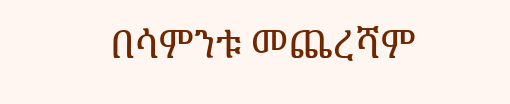በሳምንቱ መጨረሻም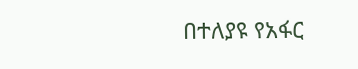በተለያዩ የአፋር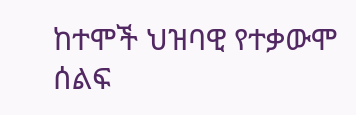ከተሞች ህዝባዊ የተቃውሞ ሰልፍ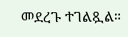መደረጉ ተገልጿል።